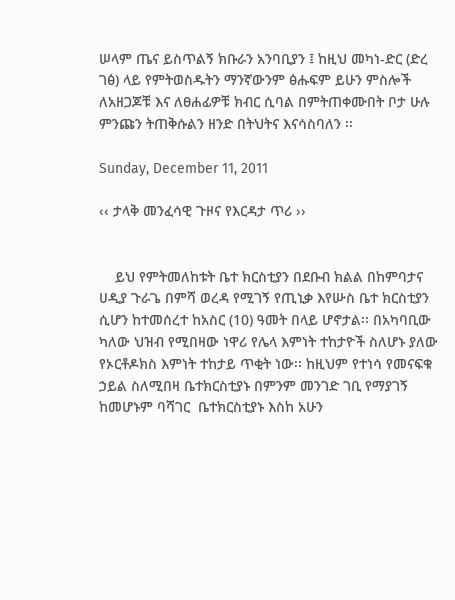ሠላም ጤና ይስጥልኝ ክቡራን አንባቢያን ፤ ከዚህ መካነ-ድር (ድረ ገፅ) ላይ የምትወስዱትን ማንኛውንም ፅሑፍም ይሁን ምስሎች ለአዘጋጆቹ እና ለፀሐፊዎቹ ክብር ሲባል በምትጠቀሙበት ቦታ ሁሉ ምንጩን ትጠቅሱልን ዘንድ በትህትና እናሳስባለን ፡፡

Sunday, December 11, 2011

‹‹ ታላቅ መንፈሳዊ ጉዞና የእርዳታ ጥሪ ››


    ይህ የምትመለከቱት ቤተ ክርስቲያን በደቡብ ክልል በከምባታና ሀዲያ ጉራጌ በምሻ ወረዳ የሚገኝ የጢኒቃ እየሡስ ቤተ ክርስቲያን ሲሆን ከተመሰረተ ከአስር (10) ዓመት በላይ ሆኖታል፡፡ በአካባቢው ካለው ህዝብ የሚበዛው ነዋሪ የሌላ እምነት ተከታዮች ስለሆኑ ያለው የኦርቶዶክስ እምነት ተከታይ ጥቂት ነው፡፡ ከዚህም የተነሳ የመናፍቁ ኃይል ስለሚበዛ ቤተክርስቲያኑ በምንም መንገድ ገቢ የማያገኝ  ከመሆኑም ባሻገር  ቤተክርስቲያኑ እስከ አሁን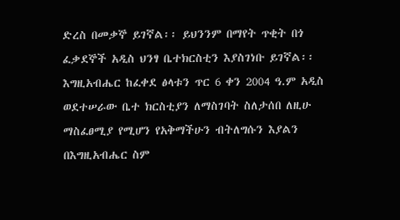ድረስ በመቃኞ ይገኛል፡፡ ይህንንም በማየት ጥቂት በጎ ፈቃደኞች አዲስ ህንፃ ቤተክርስቲን እያስገነቡ ይገኛል፡፡
እግዚአብሔር ከፈቀደ ፅላቱን ጥር 6 ቀን 2004 ዓ.ም አዲስ ወደተሠራው ቤተ ክርስቲያን ለማስገባት ስለታሰበ ለዚሁ ማስፈፀሚያ የሚሆን የአቅማችሁን ብትለግሱን እያልን በእግዚአብሔር ስም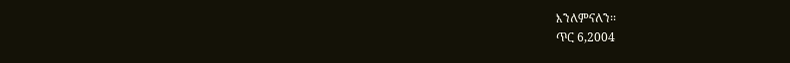እንለምናለን፡፡
ጥር 6,2004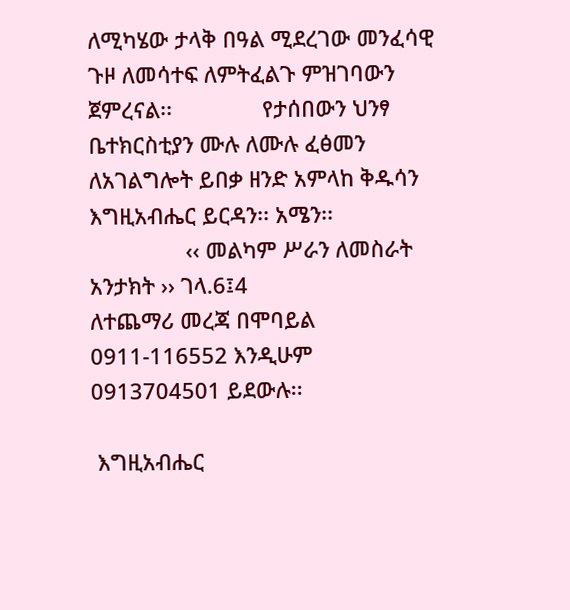ለሚካሄው ታላቅ በዓል ሚደረገው መንፈሳዊ ጉዞ ለመሳተፍ ለምትፈልጉ ምዝገባውን ጀምረናል፡፡               የታሰበውን ህንፃ ቤተክርስቲያን ሙሉ ለሙሉ ፈፅመን  ለአገልግሎት ይበቃ ዘንድ አምላከ ቅዱሳን እግዚአብሔር ይርዳን፡፡ አሜን፡፡
                ‹‹ መልካም ሥራን ለመስራት አንታክት ›› ገላ.6፤4
ለተጨማሪ መረጃ በሞባይል 0911-116552 እንዲሁም 0913704501 ይደውሉ፡፡

 እግዚአብሔር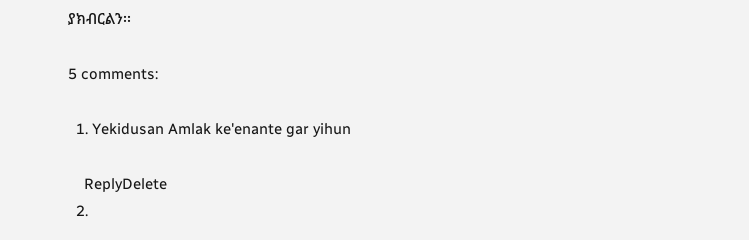ያክብርልን፡፡

5 comments:

  1. Yekidusan Amlak ke'enante gar yihun

    ReplyDelete
  2.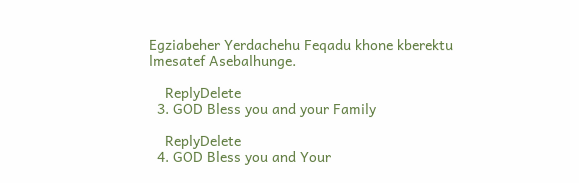Egziabeher Yerdachehu Feqadu khone kberektu lmesatef Asebalhunge.

    ReplyDelete
  3. GOD Bless you and your Family

    ReplyDelete
  4. GOD Bless you and Your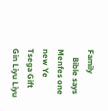Family
    Bible says Menfes one new Ye Tsega Gift Gin Liyu Liyu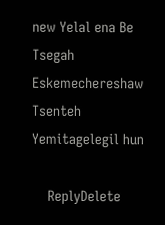new Yelal ena Be Tsegah Eskemechereshaw Tsenteh Yemitagelegil hun

    ReplyDelete